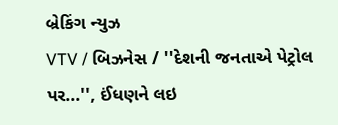બ્રેકિંગ ન્યુઝ
VTV / બિઝનેસ / ''દેશની જનતાએ પેટ્રોલ પર...'', ઈંધણને લઇ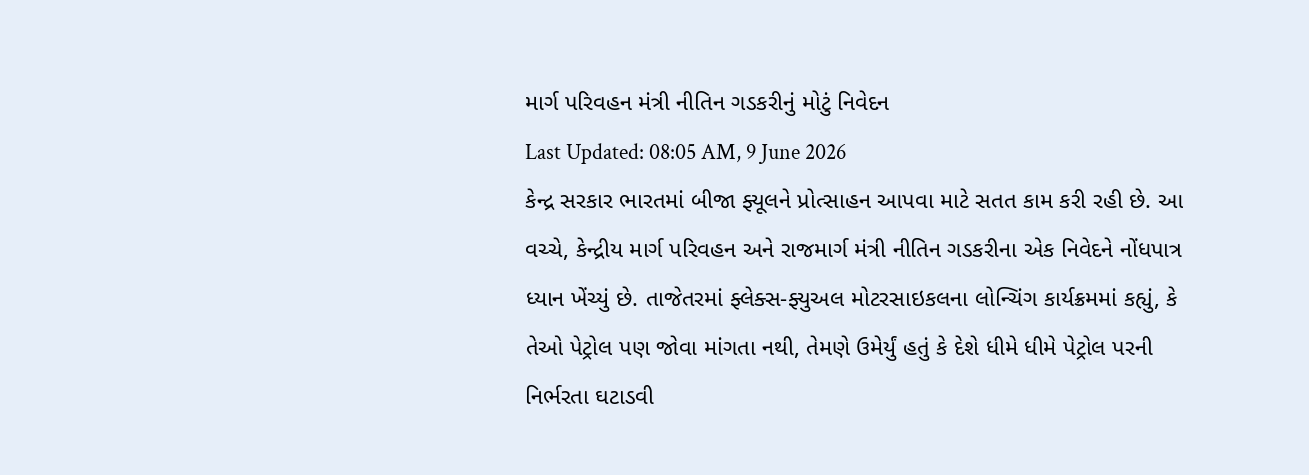માર્ગ પરિવહન મંત્રી નીતિન ગડકરીનું મોટું નિવેદન
Last Updated: 08:05 AM, 9 June 2026
કેન્દ્ર સરકાર ભારતમાં બીજા ફ્યૂલને પ્રોત્સાહન આપવા માટે સતત કામ કરી રહી છે. આ વચ્ચે, કેન્દ્રીય માર્ગ પરિવહન અને રાજમાર્ગ મંત્રી નીતિન ગડકરીના એક નિવેદને નોંધપાત્ર ધ્યાન ખેંચ્યું છે. તાજેતરમાં ફ્લેક્સ-ફ્યુઅલ મોટરસાઇકલના લોન્ચિંગ કાર્યક્રમમાં કહ્યું, કે તેઓ પેટ્રોલ પણ જોવા માંગતા નથી, તેમણે ઉમેર્યું હતું કે દેશે ધીમે ધીમે પેટ્રોલ પરની નિર્ભરતા ઘટાડવી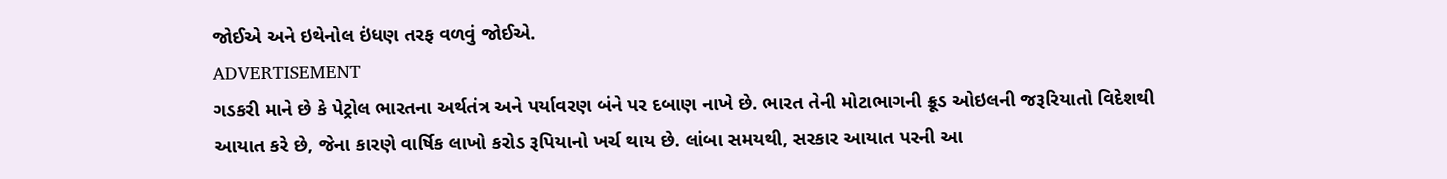જોઈએ અને ઇથેનોલ ઇંધણ તરફ વળવું જોઈએ.
ADVERTISEMENT
ગડકરી માને છે કે પેટ્રોલ ભારતના અર્થતંત્ર અને પર્યાવરણ બંને પર દબાણ નાખે છે. ભારત તેની મોટાભાગની ક્રૂડ ઓઇલની જરૂરિયાતો વિદેશથી આયાત કરે છે, જેના કારણે વાર્ષિક લાખો કરોડ રૂપિયાનો ખર્ચ થાય છે. લાંબા સમયથી, સરકાર આયાત પરની આ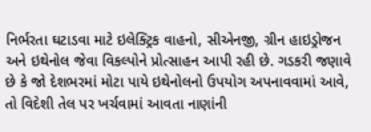નિર્ભરતા ઘટાડવા માટે ઇલેક્ટ્રિક વાહનો, સીએનજી, ગ્રીન હાઇડ્રોજન અને ઇથેનોલ જેવા વિકલ્પોને પ્રોત્સાહન આપી રહી છે. ગડકરી જણાવે છે કે જો દેશભરમાં મોટા પાયે ઇથેનોલનો ઉપયોગ અપનાવવામાં આવે, તો વિદેશી તેલ પર ખર્ચવામાં આવતા નાણાંની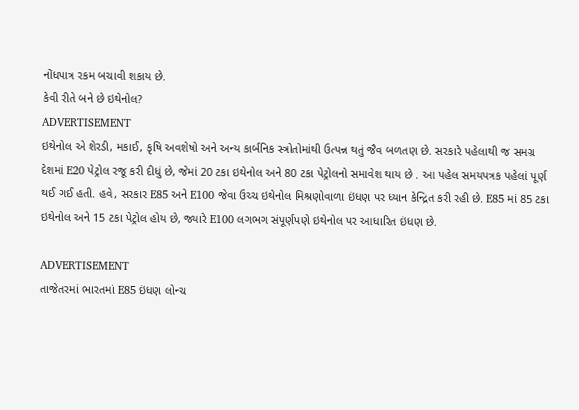નોંધપાત્ર રકમ બચાવી શકાય છે.
કેવી રીતે બને છે ઇથેનોલ?
ADVERTISEMENT
ઇથેનોલ એ શેરડી, મકાઈ, કૃષિ અવશેષો અને અન્ય કાર્બનિક સ્ત્રોતોમાંથી ઉત્પન્ન થતું જૈવ બળતણ છે. સરકારે પહેલાથી જ સમગ્ર દેશમાં E20 પેટ્રોલ રજૂ કરી દીધું છે, જેમાં 20 ટકા ઇથેનોલ અને 80 ટકા પેટ્રોલનો સમાવેશ થાય છે . આ પહેલ સમયપત્રક પહેલાં પૂર્ણ થઈ ગઈ હતી. હવે, સરકાર E85 અને E100 જેવા ઉચ્ચ ઇથેનોલ મિશ્રણોવાળા ઇંધણ પર ધ્યાન કેન્દ્રિત કરી રહી છે. E85 માં 85 ટકા ઇથેનોલ અને 15 ટકા પેટ્રોલ હોય છે, જ્યારે E100 લગભગ સંપૂર્ણપણે ઇથેનોલ પર આધારિત ઇંધણ છે.

ADVERTISEMENT
તાજેતરમાં ભારતમાં E85 ઇંધણ લોન્ચ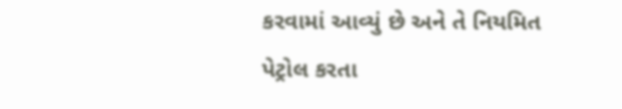કરવામાં આવ્યું છે અને તે નિયમિત પેટ્રોલ કરતા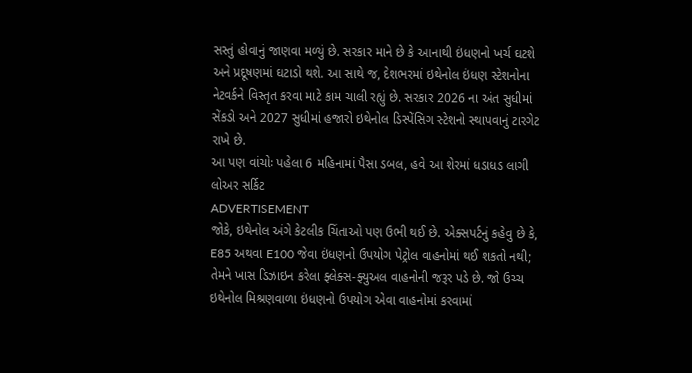સસ્તું હોવાનું જાણવા મળ્યું છે. સરકાર માને છે કે આનાથી ઇંધણનો ખર્ચ ઘટશે અને પ્રદૂષણમાં ઘટાડો થશે. આ સાથે જ, દેશભરમાં ઇથેનોલ ઇંધણ સ્ટેશનોના નેટવર્કને વિસ્તૃત કરવા માટે કામ ચાલી રહ્યું છે. સરકાર 2026 ના અંત સુધીમાં સેંકડો અને 2027 સુધીમાં હજારો ઇથેનોલ ડિસ્પેંસિગ સ્ટેશનો સ્થાપવાનું ટારગેટ રાખે છે.
આ પણ વાંચોઃ પહેલા 6 મહિનામાં પૈસા ડબલ, હવે આ શેરમાં ધડાધડ લાગી લોઅર સર્કિટ
ADVERTISEMENT
જોકે, ઇથેનોલ અંગે કેટલીક ચિંતાઓ પણ ઉભી થઈ છે. એક્સપર્ટનું કહેવુ છે કે, E85 અથવા E100 જેવા ઇંધણનો ઉપયોગ પેટ્રોલ વાહનોમાં થઈ શકતો નથી; તેમને ખાસ ડિઝાઇન કરેલા ફ્લેક્સ-ફ્યુઅલ વાહનોની જરૂર પડે છે. જો ઉચ્ચ ઇથેનોલ મિશ્રણવાળા ઇંધણનો ઉપયોગ એવા વાહનોમાં કરવામાં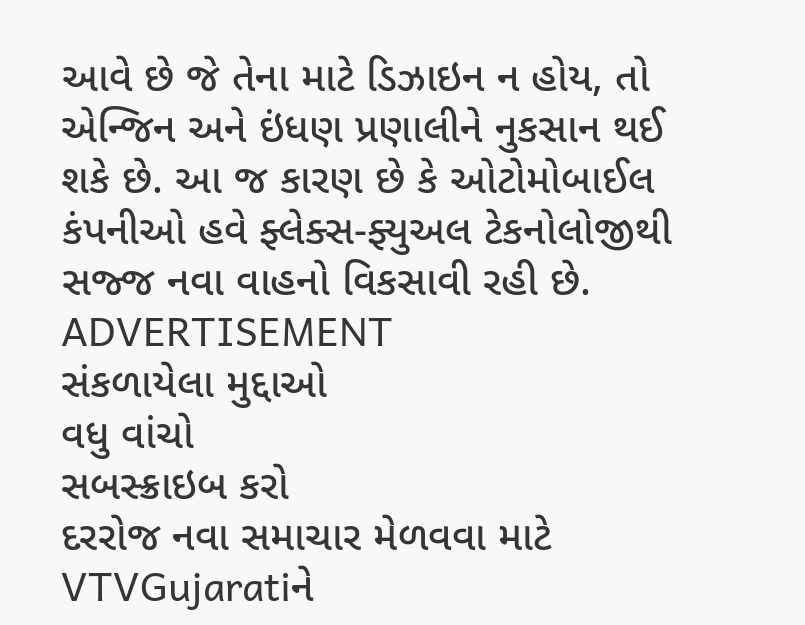આવે છે જે તેના માટે ડિઝાઇન ન હોય, તો એન્જિન અને ઇંધણ પ્રણાલીને નુકસાન થઈ શકે છે. આ જ કારણ છે કે ઓટોમોબાઈલ કંપનીઓ હવે ફ્લેક્સ-ફ્યુઅલ ટેકનોલોજીથી સજ્જ નવા વાહનો વિકસાવી રહી છે.
ADVERTISEMENT
સંકળાયેલા મુદ્દાઓ
વધુ વાંચો
સબસ્ક્રાઇબ કરો
દરરોજ નવા સમાચાર મેળવવા માટે VTVGujaratiને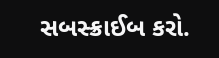સબસ્ક્રાઈબ કરો.